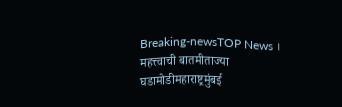Breaking-newsTOP News । महत्त्वाची बातमीताज्या घडामोडीमहाराष्ट्रमुंबई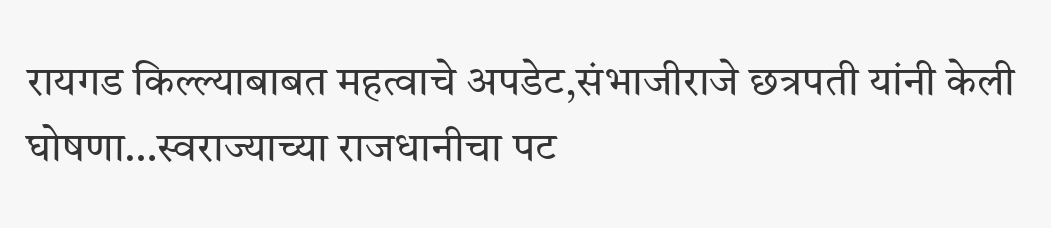रायगड किल्ल्याबाबत महत्वाचे अपडेट,संभाजीराजे छत्रपती यांनी केली घोषणा…स्वराज्याच्या राजधानीचा पट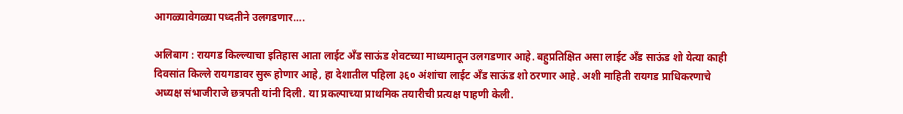आगळ्यावेगळ्या पध्दतीने उलगडणार….

अलिबाग : रायगड किल्ल्याचा इतिहास आता लाईट अँड साऊंड शेवटच्या माध्यमातून उलगडणार आहे. बहुप्रतिक्षित असा लाईट अँड साऊंड शो येत्या काही दिवसांत किल्ले रायगडावर सुरू होणार आहे, हा देशातील पहिला ३६० अंशांचा लाईट अँड साऊंड शो ठरणार आहे. अशी माहिती रायगड प्राधिकरणाचे अध्यक्ष संभाजीराजे छत्रपती यांनी दिली. या प्रकल्पाच्या प्राथमिक तयारीची प्रत्यक्ष पाहणी केली.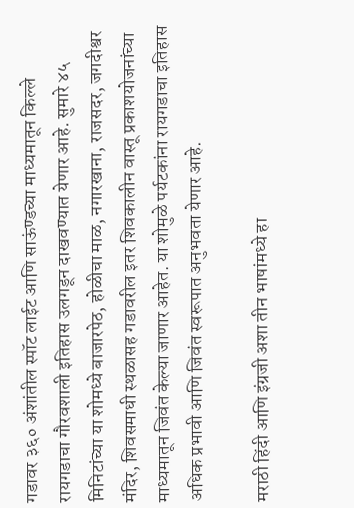गडावर ३६० अंशांतील स्पॉट लाईट आणि साऊंण्डच्या माध्यमातून किल्ले रायगडाचा गौरवशाली इतिहास उलगडून दाखवण्यात येणार आहे. सुमारे ४५ मिनिटांच्या या शोमध्ये बाजारपेठ, होळीचा माळ, नगारखाना, राजसदर, जगदीश्वर मंदिर, शिवसमाधी स्थळासह गडावरील इतर शिवकालीन वास्तू प्रकाशयोजनांच्या माध्यमातून जिवंत केल्या जाणार आहेत. या शोमुळे पर्यटकांना रायगडाचा इतिहास अधिक प्रभावी आणि जिवंत स्वरूपात अनुभवता येणार आहे.

मराठी हिंदी आणि इंग्रजी अशा तीन भाषांमध्ये हा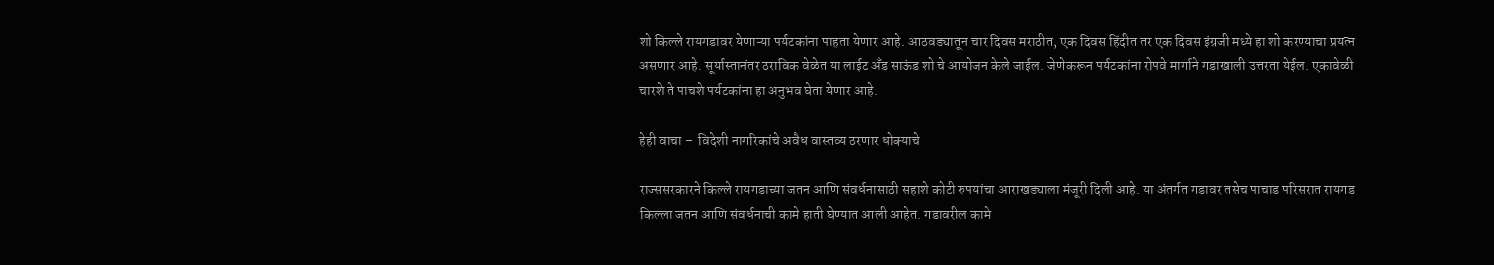शो किल्ले रायगडावर येणाऱ्या पर्यटकांना पाहता येणार आहे. आठवड्यातून चार दिवस मराठीत, एक दिवस हिंदीत तर एक दिवस इंग्रजी मध्ये हा शो करण्याचा प्रयत्न असणार आहे. सूर्यास्तानंतर ठराविक वेळेत या लाईट अँड साऊंड शो चे आयोजन केले जाईल. जेणेकरून पर्यटकांना रोपवे मार्गाने गडाखाली उत्तरता येईल. एकावेळी चारशे ते पाचशे पर्यटकांना हा अनुभव घेता येणार आहे.

हेही वाचा –  विदेशी नागरिकांचे अवैध वास्तव्य ठरणार धोक्याचे

राज्ससरकारने किल्ले रायगडाच्या जतन आणि संवर्धनासाठी सहाशे कोटी रुपयांचा आराखड्याला मंजूरी दिली आहे. या अंतर्गत गडावर तसेच पाचाड परिसरात रायगड किल्ला जतन आणि संवर्धनाची कामे हाती घेण्यात आली आहेत. गडावरील कामे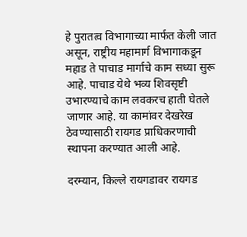हे पुरातत्व विभागाच्या मार्फत केली जात असून, राष्ट्रीय महामार्ग विभागाकडून महाड ते पाचाड मार्गाचे काम सध्या सुरू आहे. पाचाड येथे भव्य शिवसृष्टी उभारण्याचे काम लवकरच हाती घेतले जाणार आहे. या कामांवर देखरेख ठेवण्यासाठी रायगड प्राधिकरणाची स्थापना करण्यात आली आहे.

दरम्यान, किल्ले रायगडावर रायगड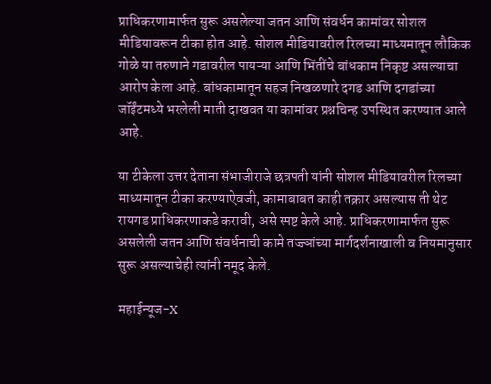प्राधिकरणामार्फत सुरू असलेल्या जतन आणि संवर्धन कामांवर सोशल मीडियावरून टीका होत आहे. सोशल मीडियावरील रिलच्या माध्यमातून लौकिक गोळे या तरुणाने गडावरील पायऱ्या आणि भिंतींचे बांधकाम निकृष्ट असल्याचा आरोप केला आहे. बांधकामातून सहज निखळणारे दगड आणि दगडांच्या जॉईंटमध्ये भरलेली माती दाखवत या कामांवर प्रश्नचिन्ह उपस्थित करण्यात आले आहे.

या टीकेला उत्तर देताना संभाजीराजे छत्रपती यांनी सोशल मीडियावरील रिलच्या माध्यमातून टीका करण्याऐवजी, कामाबाबत काही तक्रार असल्यास ती थेट रायगड प्राधिकरणाकडे करावी, असे स्पष्ट केले आहे. प्राधिकरणामार्फत सुरू असलेली जतन आणि संवर्धनाची कामे तज्ज्ञांच्या मार्गदर्शनाखाली व नियमानुसार सुरू असल्याचेही त्यांनी नमूद केले.

महाईन्यूज-X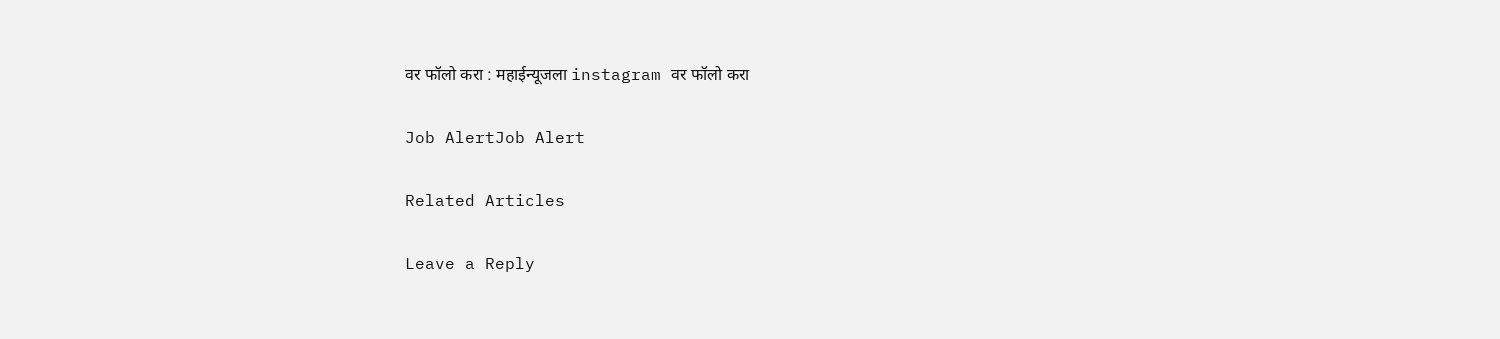वर फॉलो करा : महाईन्यूजला instagram वर फॉलो करा

Job AlertJob Alert

Related Articles

Leave a Reply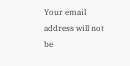Your email address will not be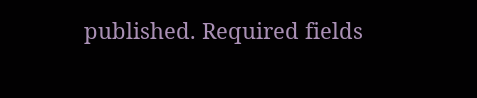published. Required fields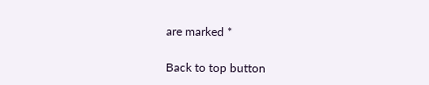are marked *

Back to top button